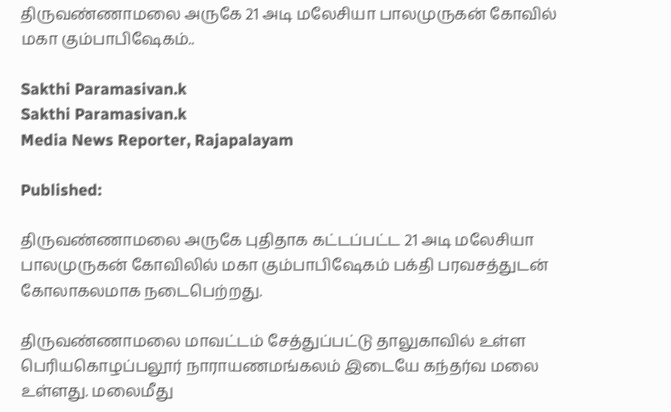திருவண்ணாமலை அருகே 21 அடி மலேசியா பாலமுருகன் கோவில் மகா கும்பாபிஷேகம்..

Sakthi Paramasivan.k
Sakthi Paramasivan.k
Media News Reporter, Rajapalayam

Published:

திருவண்ணாமலை அருகே புதிதாக கட்டப்பட்ட 21 அடி மலேசியா பாலமுருகன் கோவிலில் மகா கும்பாபிஷேகம் பக்தி பரவசத்துடன் கோலாகலமாக நடைபெற்றது.

திருவண்ணாமலை மாவட்டம் சேத்துப்பட்டு தாலுகாவில் உள்ள பெரியகொழப்பலூர் நாராயணமங்கலம் இடையே கந்தர்வ மலை உள்ளது. மலைமீது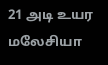21 அடி உயர மலேசியா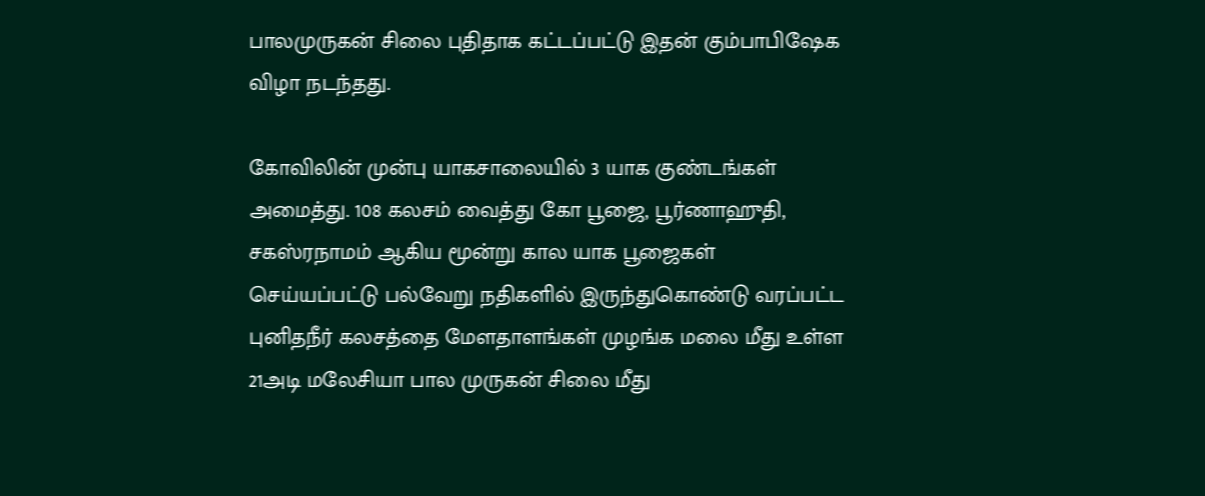பாலமுருகன் சிலை புதிதாக கட்டப்பட்டு இதன் கும்பாபிஷேக விழா நடந்தது.

கோவிலின் முன்பு யாகசாலையில் 3 யாக குண்டங்கள் அமைத்து. 108 கலசம் வைத்து கோ பூஜை, பூர்ணாஹுதி, சகஸ்ரநாமம் ஆகிய மூன்று கால யாக பூஜைகள் செய்யப்பட்டு பல்வேறு நதிகளில் இருந்துகொண்டு வரப்பட்ட புனிதநீர் கலசத்தை மேளதாளங்கள் முழங்க மலை மீது உள்ள 21அடி மலேசியா பால முருகன் சிலை மீது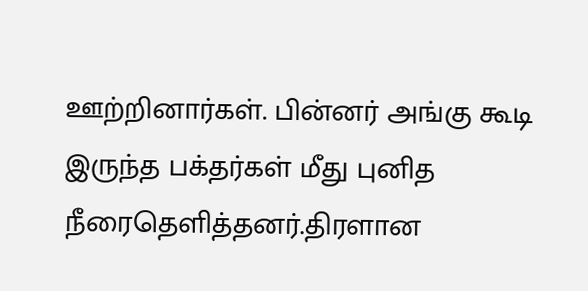ஊற்றினார்கள். பின்னர் அங்கு கூடி இருந்த பக்தர்கள் மீது புனித நீரைதெளித்தனர்.திரளான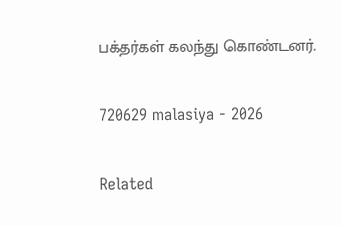பக்தர்கள் கலந்து கொண்டனர்.

720629 malasiya - 2026

Related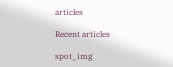articles

Recent articles

spot_img